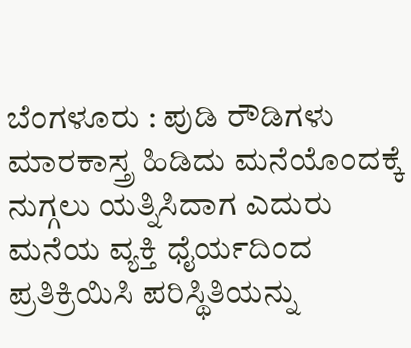ಬೆಂಗಳೂರು : ಪುಡಿ ರೌಡಿಗಳು ಮಾರಕಾಸ್ತ್ರ ಹಿಡಿದು ಮನೆಯೊಂದಕ್ಕೆ ನುಗ್ಗಲು ಯತ್ನಿಸಿದಾಗ ಎದುರು ಮನೆಯ ವ್ಯಕ್ತಿ ಧೈರ್ಯದಿಂದ ಪ್ರತಿಕ್ರಿಯಿಸಿ ಪರಿಸ್ಥಿತಿಯನ್ನು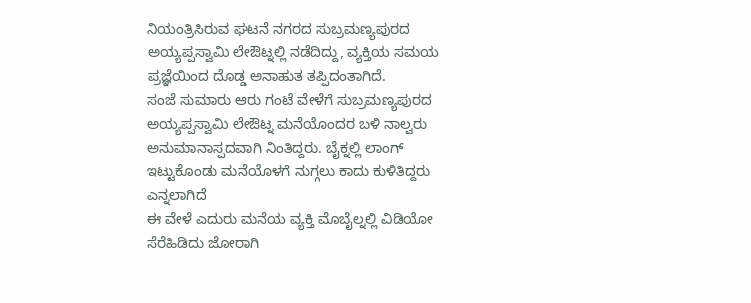ನಿಯಂತ್ರಿಸಿರುವ ಘಟನೆ ನಗರದ ಸುಬ್ರಮಣ್ಯಪುರದ ಅಯ್ಯಪ್ಪಸ್ವಾಮಿ ಲೇಔಟ್ನಲ್ಲಿ ನಡೆದಿದ್ದು, ವ್ಯಕ್ತಿಯ ಸಮಯ ಪ್ರಜ್ಞೆಯಿಂದ ದೊಡ್ಡ ಅನಾಹುತ ತಪ್ಪಿದಂತಾಗಿದೆ.
ಸಂಜೆ ಸುಮಾರು ಆರು ಗಂಟೆ ವೇಳೆಗೆ ಸುಬ್ರಮಣ್ಯಪುರದ ಅಯ್ಯಪ್ಪಸ್ವಾಮಿ ಲೇಔಟ್ನ ಮನೆಯೊಂದರ ಬಳಿ ನಾಲ್ವರು ಅನುಮಾನಾಸ್ಪದವಾಗಿ ನಿಂತಿದ್ದರು. ಬೈಕ್ನಲ್ಲಿ ಲಾಂಗ್ ಇಟ್ಟುಕೊಂಡು ಮನೆಯೊಳಗೆ ನುಗ್ಗಲು ಕಾದು ಕುಳಿತಿದ್ದರು ಎನ್ನಲಾಗಿದೆ
ಈ ವೇಳೆ ಎದುರು ಮನೆಯ ವ್ಯಕ್ತಿ ಮೊಬೈಲ್ನಲ್ಲಿ ವಿಡಿಯೋ ಸೆರೆಹಿಡಿದು ಜೋರಾಗಿ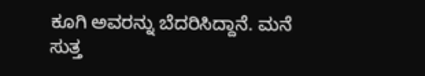ಕೂಗಿ ಅವರನ್ನು ಬೆದರಿಸಿದ್ದಾನೆ. ಮನೆ ಸುತ್ತ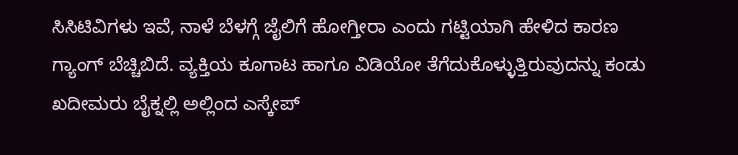ಸಿಸಿಟಿವಿಗಳು ಇವೆ, ನಾಳೆ ಬೆಳಗ್ಗೆ ಜೈಲಿಗೆ ಹೋಗ್ತೀರಾ ಎಂದು ಗಟ್ಟಿಯಾಗಿ ಹೇಳಿದ ಕಾರಣ ಗ್ಯಾಂಗ್ ಬೆಚ್ಚಿಬಿದೆ. ವ್ಯಕ್ತಿಯ ಕೂಗಾಟ ಹಾಗೂ ವಿಡಿಯೋ ತೆಗೆದುಕೊಳ್ಳುತ್ತಿರುವುದನ್ನು ಕಂಡು ಖದೀಮರು ಬೈಕ್ನಲ್ಲಿ ಅಲ್ಲಿಂದ ಎಸ್ಕೇಪ್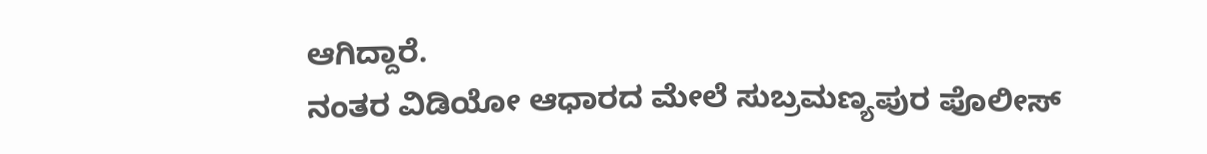ಆಗಿದ್ದಾರೆ.
ನಂತರ ವಿಡಿಯೋ ಆಧಾರದ ಮೇಲೆ ಸುಬ್ರಮಣ್ಯಪುರ ಪೊಲೀಸ್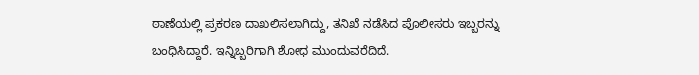ಠಾಣೆಯಲ್ಲಿ ಪ್ರಕರಣ ದಾಖಲಿಸಲಾಗಿದ್ದು, ತನಿಖೆ ನಡೆಸಿದ ಪೊಲೀಸರು ಇಬ್ಬರನ್ನು ಬಂಧಿಸಿದ್ದಾರೆ. ಇನ್ನಿಬ್ಬರಿಗಾಗಿ ಶೋಧ ಮುಂದುವರೆದಿದೆ.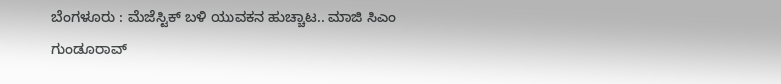ಬೆಂಗಳೂರು : ಮೆಜೆಸ್ಟಿಕ್ ಬಳಿ ಯುವಕನ ಹುಚ್ಚಾಟ.. ಮಾಜಿ ಸಿಎಂ ಗುಂಡೂರಾವ್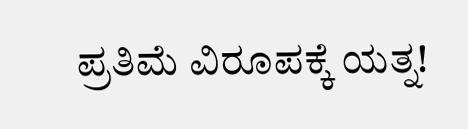ಪ್ರತಿಮೆ ವಿರೂಪಕ್ಕೆ ಯತ್ನ!